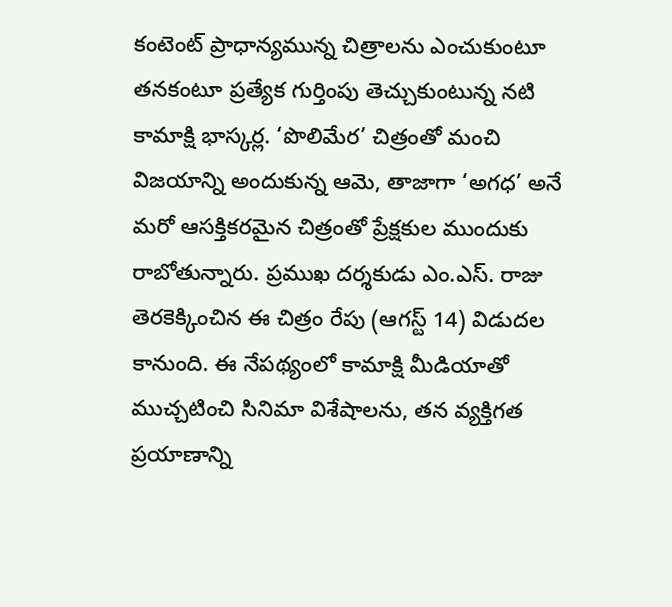కంటెంట్ ప్రాధాన్యమున్న చిత్రాలను ఎంచుకుంటూ తనకంటూ ప్రత్యేక గుర్తింపు తెచ్చుకుంటున్న నటి కామాక్షి భాస్కర్ల. ‘పొలిమేర’ చిత్రంతో మంచి విజయాన్ని అందుకున్న ఆమె, తాజాగా ‘అగధ’ అనే మరో ఆసక్తికరమైన చిత్రంతో ప్రేక్షకుల ముందుకు రాబోతున్నారు. ప్రముఖ దర్శకుడు ఎం.ఎస్. రాజు తెరకెక్కించిన ఈ చిత్రం రేపు (ఆగస్ట్ 14) విడుదల కానుంది. ఈ నేపథ్యంలో కామాక్షి మీడియాతో ముచ్చటించి సినిమా విశేషాలను, తన వ్యక్తిగత ప్రయాణాన్ని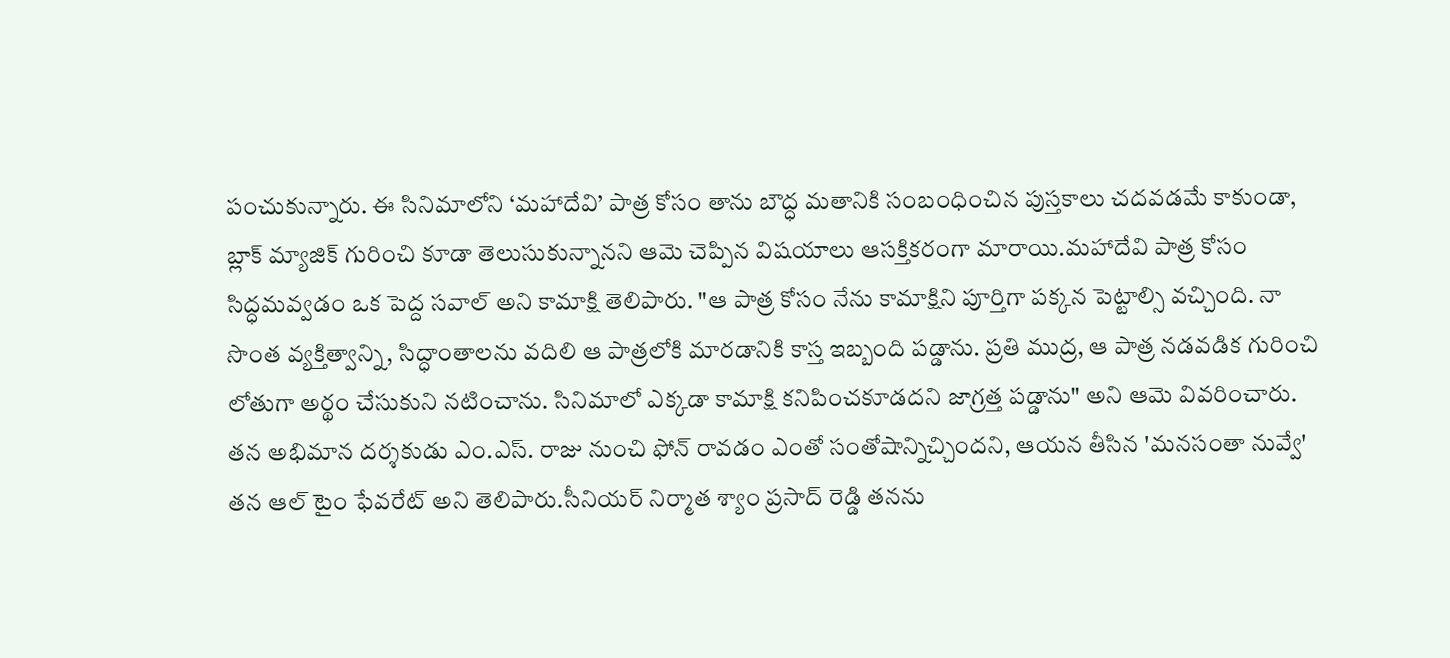పంచుకున్నారు. ఈ సినిమాలోని ‘మహాదేవి’ పాత్ర కోసం తాను బౌద్ధ మతానికి సంబంధించిన పుస్తకాలు చదవడమే కాకుండా, బ్లాక్ మ్యాజిక్ గురించి కూడా తెలుసుకున్నానని ఆమె చెప్పిన విషయాలు ఆసక్తికరంగా మారాయి.మహాదేవి పాత్ర కోసం సిద్ధమవ్వడం ఒక పెద్ద సవాల్ అని కామాక్షి తెలిపారు. "ఆ పాత్ర కోసం నేను కామాక్షిని పూర్తిగా పక్కన పెట్టాల్సి వచ్చింది. నా సొంత వ్యక్తిత్వాన్ని, సిద్ధాంతాలను వదిలి ఆ పాత్రలోకి మారడానికి కాస్త ఇబ్బంది పడ్డాను. ప్రతి ముద్ర, ఆ పాత్ర నడవడిక గురించి లోతుగా అర్థం చేసుకుని నటించాను. సినిమాలో ఎక్కడా కామాక్షి కనిపించకూడదని జాగ్రత్త పడ్డాను" అని ఆమె వివరించారు. తన అభిమాన దర్శకుడు ఎం.ఎస్. రాజు నుంచి ఫోన్ రావడం ఎంతో సంతోషాన్నిచ్చిందని, ఆయన తీసిన 'మనసంతా నువ్వే' తన ఆల్ టైం ఫేవరేట్ అని తెలిపారు.సీనియర్ నిర్మాత శ్యాం ప్రసాద్ రెడ్డి తనను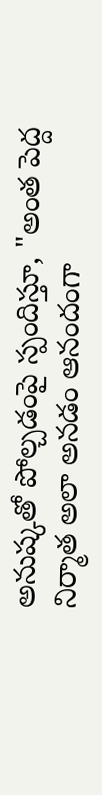అనుష్కతో పోల్చడంపై స్పందిస్తూ, "అంత పెద్ద నిర్మాత అలా అనడం ఆనందంగా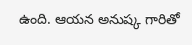ఉంది. ఆయన అనుష్క గారితో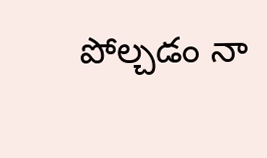పోల్చడం నా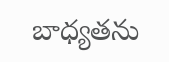బాధ్యతను